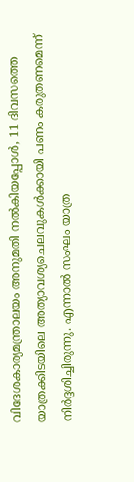വിദേശകാര്യമന്ത്രാലയം അനുമതി നല്‍കിയപ്പോള്‍, 11 ദിവസത്തെ യാത്രക്കിടയിലെ അത്യാവശ്യചെലവുകള്‍ക്കായി പണം കരുതണമെന്ന് നിര്‍ദ്ദശിച്ചിരുന്നു. എന്നാല്‍ സംഘം യാത്ര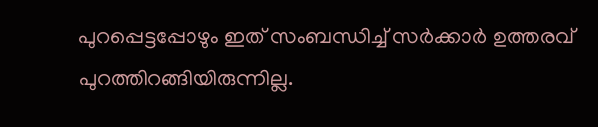പുറപ്പെട്ടപ്പോഴും ഇത് സംബന്ധിച്ച് സര്‍ക്കാര്‍ ഉത്തരവ് പുറത്തിറങ്ങിയിരുന്നില്ല.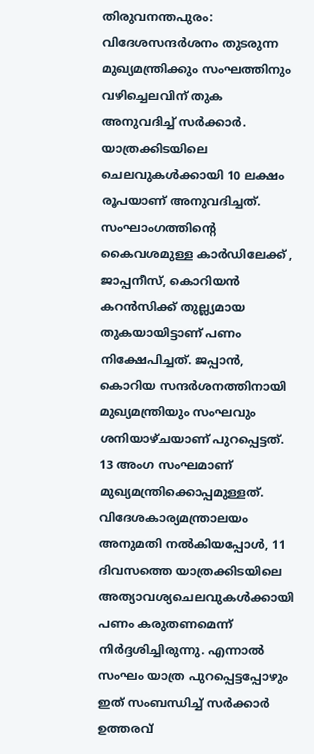തിരുവനന്തപുരം: വിദേശസന്ദര്‍ശനം തുടരുന്ന മുഖ്യമന്ത്രിക്കും സംഘത്തിനും വഴിച്ചെലവിന് തുക അനുവദിച്ച് സർക്കാർ. യാത്രക്കിടയിലെ ചെലവുകള്‍ക്കായി 10 ലക്ഷം രൂപയാണ് അനുവദിച്ചത്. സംഘാംഗത്തിന്‍റെ കൈവശമുള്ള കാര്‍ഡിലേക്ക് , ജാപ്പനീസ്, കൊറിയന്‍ കറന്‍സിക്ക് തുല്ല്യമായ തുകയായിട്ടാണ് പണം നിക്ഷേപിച്ചത്. ജപ്പാന്‍, കൊറിയ സന്ദര്‍ശനത്തിനായി മുഖ്യമന്ത്രിയും സംഘവും ശനിയാഴ്ചയാണ് പുറപ്പെട്ടത്. 13 അംഗ സംഘമാണ് മുഖ്യമന്ത്രിക്കൊപ്പമുള്ളത്. വിദേശകാര്യമന്ത്രാലയം അനുമതി നല്‍കിയപ്പോള്‍, 11 ദിവസത്തെ യാത്രക്കിടയിലെ അത്യാവശ്യചെലവുകള്‍ക്കായി പണം കരുതണമെന്ന് നിര്‍ദ്ദശിച്ചിരുന്നു. എന്നാല്‍ സംഘം യാത്ര പുറപ്പെട്ടപ്പോഴും ഇത് സംബന്ധിച്ച് സര്‍ക്കാര്‍ ഉത്തരവ്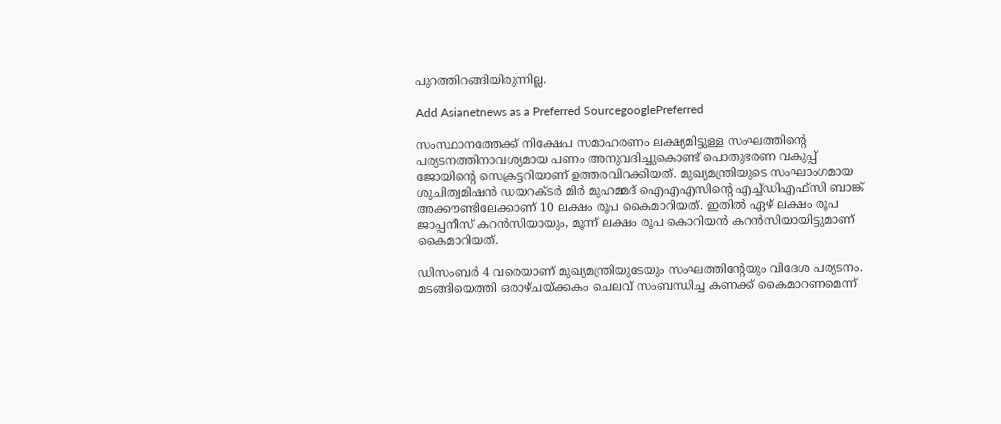പുറത്തിറങ്ങിയിരുന്നില്ല.

Add Asianetnews as a Preferred SourcegooglePreferred

സംസ്ഥാനത്തേക്ക് നിക്ഷേപ സമാഹരണം ലക്ഷ്യമിട്ടുള്ള സംഘത്തിന്‍റെ പര്യടനത്തിനാവശ്യമായ പണം അനുവദിച്ചുകൊണ്ട് പൊതുഭരണ വകുപ്പ് ജോയിന്‍റെ സെക്രട്ടറിയാണ് ഉത്തരവിറക്കിയത്. മുഖ്യമന്ത്രിയുടെ സംഘാംഗമായ ശുചിത്വമിഷന്‍ ഡയറക്ടര്‍ മിര്‍ മുഹമ്മദ് ഐഎഎസിന്‍റെ എച്ച്ഡിഎഫ്‍സി ബാങ്ക് അക്കൗണ്ടിലേക്കാണ് 10 ലക്ഷം രൂപ കൈമാറിയത്. ഇതില്‍ ഏഴ് ലക്ഷം രൂപ ജാപ്പനീസ് കറന്‍സിയായും, മൂന്ന് ലക്ഷം രൂപ കൊറിയന്‍ കറന്‍സിയായിട്ടുമാണ് കൈമാറിയത്.

ഡിസംബര്‍ 4 വരെയാണ് മുഖ്യമന്ത്രിയുടേയും സംഘത്തിന്‍റേയും വിദേശ പര്യടനം. മടങ്ങിയെത്തി ഒരാഴ്ചയ്‍ക്കകം ചെലവ് സംബന്ധിച്ച കണക്ക് കൈമാറണമെന്ന്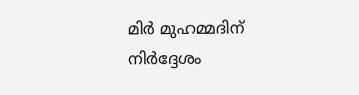മിര്‍ മുഹമ്മദിന് നിര്‍ദ്ദേശം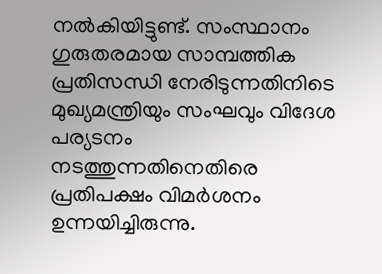നല്‍കിയിട്ടുണ്ട്. സംസ്ഥാനം ഗുരുതരമായ സാമ്പത്തിക പ്രതിസന്ധി നേരിടുന്നതിനിടെ മുഖ്യമന്ത്രിയും സംഘവും വിദേശ പര്യടനം നടത്തുന്നതിനെതിരെ പ്രതിപക്ഷം വിമര്‍ശനം ഉന്നയിച്ചിരുന്നു.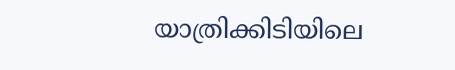യാത്രിക്കിടിയിലെ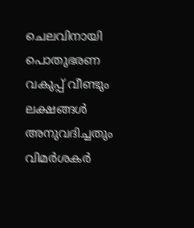ചെലവിനായി പൊതുഭരണ വകുപ്പ് വീണ്ടും ലക്ഷങ്ങള്‍ അനുവദിച്ചതും വിമര്‍ശകര്‍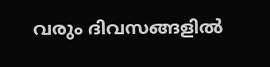വരും ദിവസങ്ങളില്‍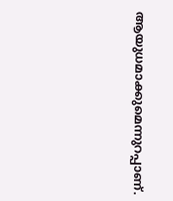ആയുധമാക്കുമെന്നുറപ്പാണ്.